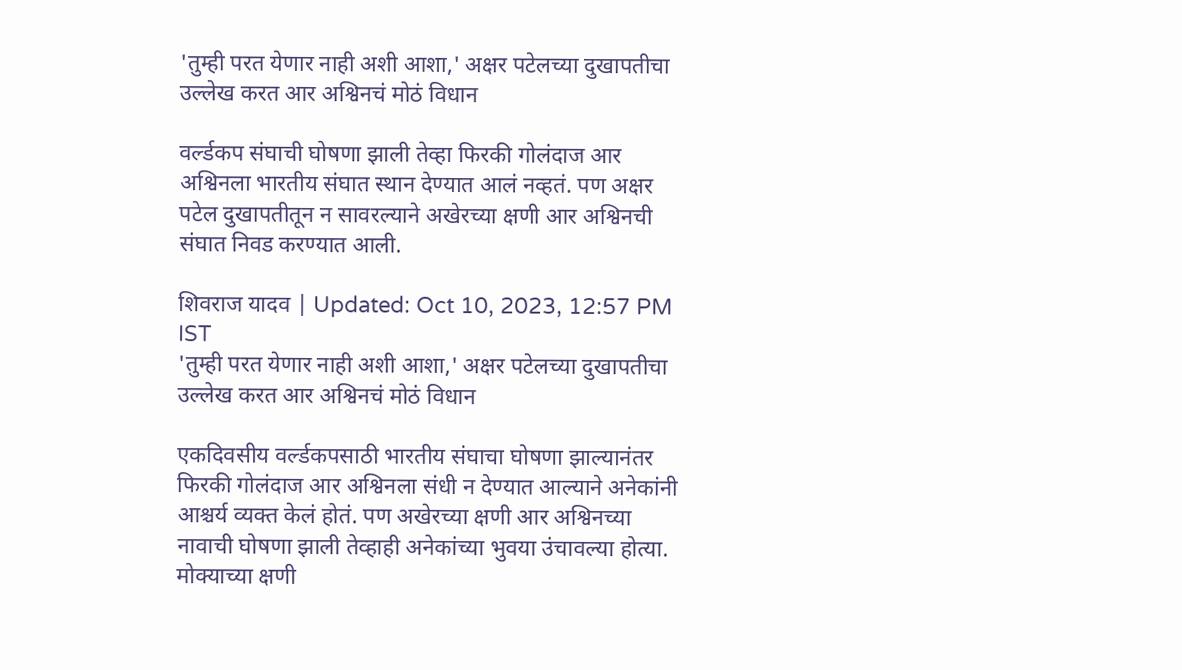'तुम्ही परत येणार नाही अशी आशा,' अक्षर पटेलच्या दुखापतीचा उल्लेख करत आर अश्विनचं मोठं विधान

वर्ल्डकप संघाची घोषणा झाली तेव्हा फिरकी गोलंदाज आर अश्विनला भारतीय संघात स्थान देण्यात आलं नव्हतं. पण अक्षर पटेल दुखापतीतून न सावरल्याने अखेरच्या क्षणी आर अश्विनची संघात निवड करण्यात आली.

शिवराज यादव | Updated: Oct 10, 2023, 12:57 PM IST
'तुम्ही परत येणार नाही अशी आशा,' अक्षर पटेलच्या दुखापतीचा उल्लेख करत आर अश्विनचं मोठं विधान

एकदिवसीय वर्ल्डकपसाठी भारतीय संघाचा घोषणा झाल्यानंतर फिरकी गोलंदाज आर अश्विनला संधी न देण्यात आल्याने अनेकांनी आश्चर्य व्यक्त केलं होतं. पण अखेरच्या क्षणी आर अश्विनच्या नावाची घोषणा झाली तेव्हाही अनेकांच्या भुवया उंचावल्या होत्या. मोक्याच्या क्षणी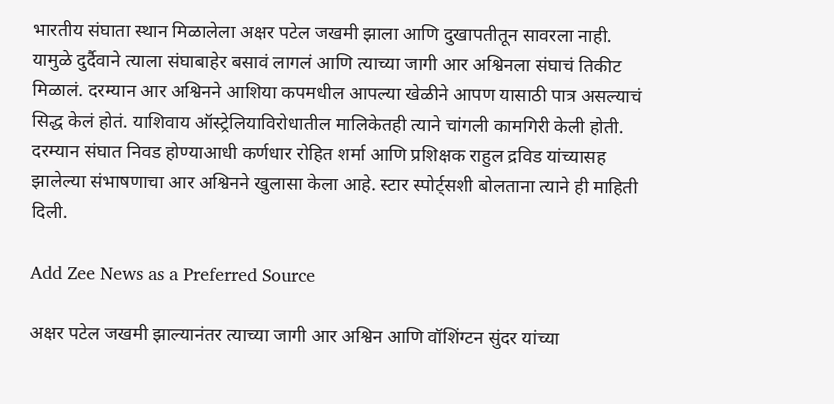भारतीय संघाता स्थान मिळालेला अक्षर पटेल जखमी झाला आणि दुखापतीतून सावरला नाही. यामुळे दुर्दैवाने त्याला संघाबाहेर बसावं लागलं आणि त्याच्या जागी आर अश्विनला संघाचं तिकीट मिळालं. दरम्यान आर अश्विनने आशिया कपमधील आपल्या खेळीने आपण यासाठी पात्र असल्याचं सिद्ध केलं होतं. याशिवाय ऑस्ट्रेलियाविरोधातील मालिकेतही त्याने चांगली कामगिरी केली होती. दरम्यान संघात निवड होण्याआधी कर्णधार रोहित शर्मा आणि प्रशिक्षक राहुल द्रविड यांच्यासह झालेल्या संभाषणाचा आर अश्विनने खुलासा केला आहे. स्टार स्पोर्ट्सशी बोलताना त्याने ही माहिती दिली.

Add Zee News as a Preferred Source

अक्षर पटेल जखमी झाल्यानंतर त्याच्या जागी आर अश्विन आणि वॉशिंग्टन सुंदर यांच्या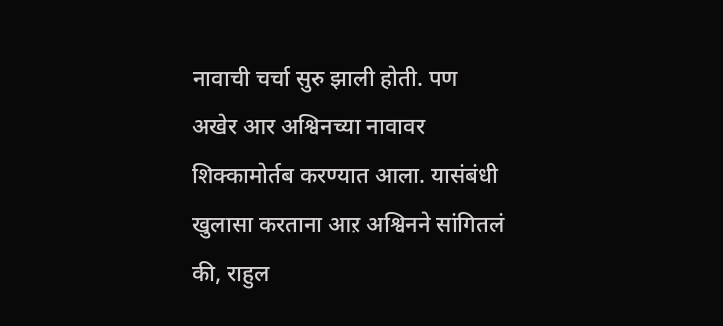नावाची चर्चा सुरु झाली होती. पण अखेर आर अश्विनच्या नावावर शिक्कामोर्तब करण्यात आला. यासंबंधी खुलासा करताना आऱ अश्विनने सांगितलं की, राहुल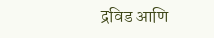द्रविड आणि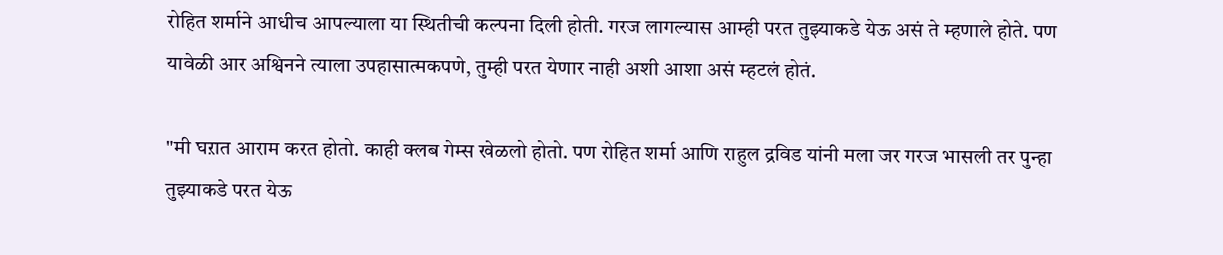रोहित शर्माने आधीच आपल्याला या स्थितीची कल्पना दिली होती. गरज लागल्यास आम्ही परत तुझ्याकडे येऊ असं ते म्हणाले होते. पण यावेळी आर अश्विनने त्याला उपहासात्मकपणे, तुम्ही परत येणार नाही अशी आशा असं म्हटलं होतं.

"मी घऱात आराम करत होतो. काही क्लब गेम्स खेळलो होतो. पण रोहित शर्मा आणि राहुल द्रविड यांनी मला जर गरज भासली तर पुन्हा तुझ्याकडे परत येऊ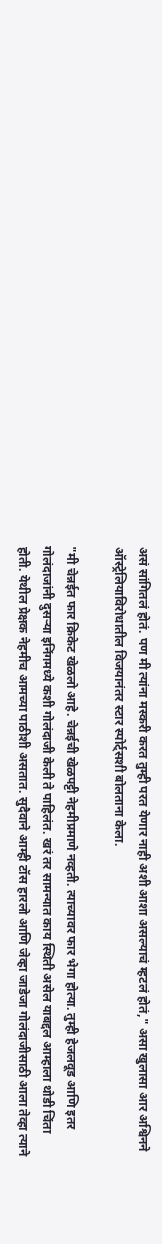असं सांगितलं होतं. पण मी त्यांना मस्करी करत तुम्ही परत येणार नाही अशी आशा असल्याचं म्हटलं होतं," असा खुलासा आर अश्विनने ऑस्ट्रेलियाविरोधातील विजयानंतर स्टार स्पोर्ट्सशी बोलताना केला.

"मी चेन्नईत फार क्रिकेट खेळलो आहे. चेन्नईची खेळपट्टी नेहमीप्रमाणे नव्हती. त्याच्यावर फार भेगा होत्या. तुम्ही हेजलवूड आणि इतर गोलंदाजांनी दुसऱ्या इनिंगमध्ये कशी गोलंदाजी केली ते पाहिलंत. खरं तर सामन्यात काय स्थिती असेल याबद्दल आम्हाला थोडी चिंता होती. येथील प्रेक्षक नेहमीच आमच्या पाठीशी असतात. सुदैवाने आम्ही टॉस हारलो आणि जेव्हा जाडेजा गोलंदाजीसाठी आला तेव्हा त्याने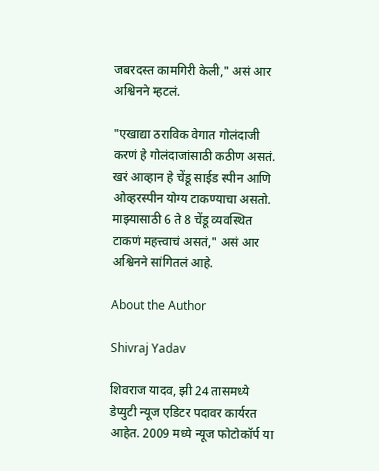जबरदस्त कामगिरी केली," असं आर अश्विनने म्हटलं.

"एखाद्या ठराविक वेगात गोलंदाजी करणं हे गोलंदाजांसाठी कठीण असतं. खरं आव्हान हे चेंडू साईड स्पीन आणि ओव्हरस्पीन योग्य टाकण्याचा असतो. माझ्यासाठी 6 ते 8 चेंडू व्यवस्थित टाकणं महत्त्वाचं असतं," असं आर अश्विनने सांगितलं आहे.

About the Author

Shivraj Yadav

शिवराज यादव, झी 24 तासमध्ये डेप्युटी न्यूज एडिटर पदावर कार्यरत आहेत. 2009 मध्ये न्यूज फोटोकॉर्प या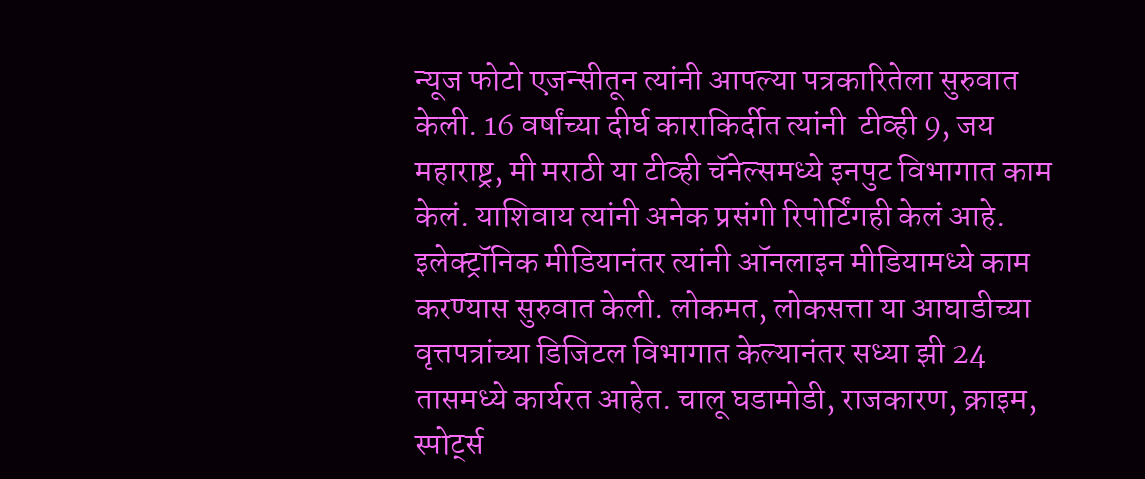न्यूज फोटो एजन्सीतून त्यांनी आपल्या पत्रकारितेला सुरुवात केली. 16 वर्षांच्या दीर्घ काराकिर्दीत त्यांनी  टीव्ही 9, जय महाराष्ट्र, मी मराठी या टीव्ही चॅनेल्समध्ये इनपुट विभागात काम केलं. याशिवाय त्यांनी अनेक प्रसंगी रिपोर्टिंगही केलं आहे. इलेक्ट्रॉनिक मीडियानंतर त्यांनी ऑनलाइन मीडियामध्ये काम करण्यास सुरुवात केली. लोकमत, लोकसत्ता या आघाडीच्या वृत्तपत्रांच्या डिजिटल विभागात केल्यानंतर सध्या झी 24 तासमध्ये कार्यरत आहेत. चालू घडामोडी, राजकारण, क्राइम, स्पोर्ट्स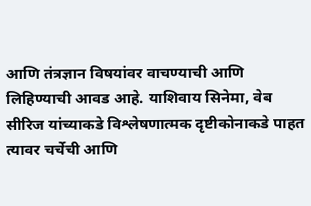आणि तंत्रज्ञान विषयांवर वाचण्याची आणि लिहिण्याची आवड आहे. याशिवाय सिनेमा, वेब सीरिज यांच्याकडे विश्लेषणात्मक दृष्टीकोनाकडे पाहत त्यावर चर्चेची आणि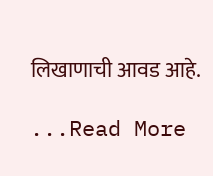लिखाणाची आवड आहे.

...Read More